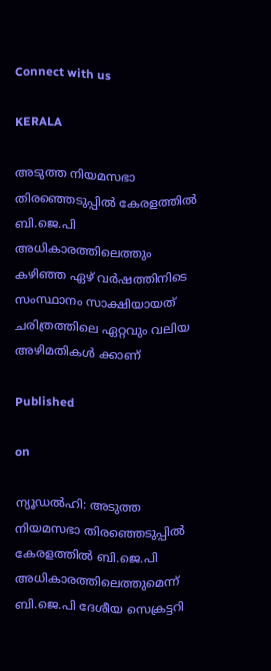Connect with us

KERALA

അടുത്ത നിയമസഭാ തിരഞ്ഞെടുപ്പിൽ കേരളത്തിൽ ബി.ജെ.പി അധികാരത്തിലെത്തും കഴിഞ്ഞ ഏഴ് വർഷത്തിനിടെ സംസ്ഥാനം സാക്ഷിയായത് ചരിത്രത്തിലെ ഏറ്റവും വലിയ അഴിമതികൾ ക്കാണ്

Published

on

ന്യൂഡൽഹി: അടുത്ത നിയമസഭാ തിരഞ്ഞെടുപ്പിൽ കേരളത്തിൽ ബി.ജെ.പി അധികാരത്തിലെത്തുമെന്ന് ബി.ജെ.പി ദേശീയ സെക്രട്ടറി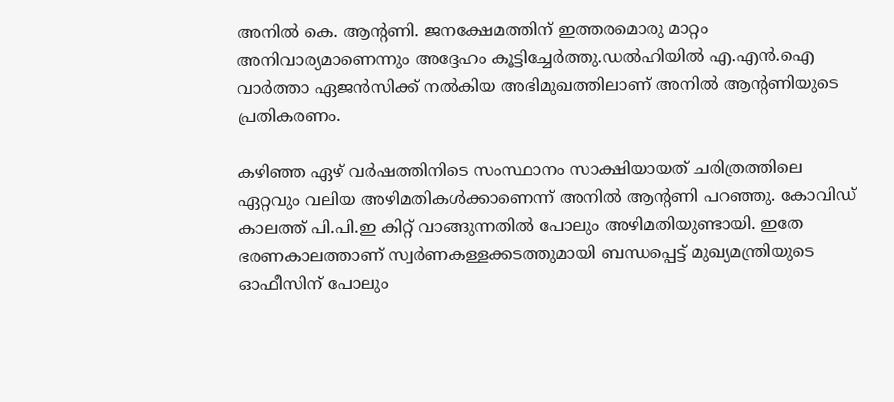അനിൽ കെ. ആന്റണി. ജനക്ഷേമത്തിന് ഇത്തരമൊരു മാറ്റം അനിവാര്യമാണെന്നും അദ്ദേഹം കൂട്ടിച്ചേർത്തു.ഡൽഹിയിൽ എ.എൻ.ഐ വാർത്താ ഏജൻസിക്ക് നൽകിയ അഭിമുഖത്തിലാണ് അനിൽ ആന്റണിയുടെ പ്രതികരണം.

കഴിഞ്ഞ ഏഴ് വർഷത്തിനിടെ സംസ്ഥാനം സാക്ഷിയായത് ചരിത്രത്തിലെ ഏറ്റവും വലിയ അഴിമതികൾക്കാണെന്ന് അനിൽ ആന്റണി പറഞ്ഞു. കോവിഡ് കാലത്ത് പി.പി.ഇ കിറ്റ് വാങ്ങുന്നതിൽ പോലും അഴിമതിയുണ്ടായി. ഇതേ ഭരണകാലത്താണ് സ്വർണകള്ളക്കടത്തുമായി ബന്ധപ്പെട്ട്‌ മുഖ്യമന്ത്രിയുടെ ഓഫീസിന് പോലും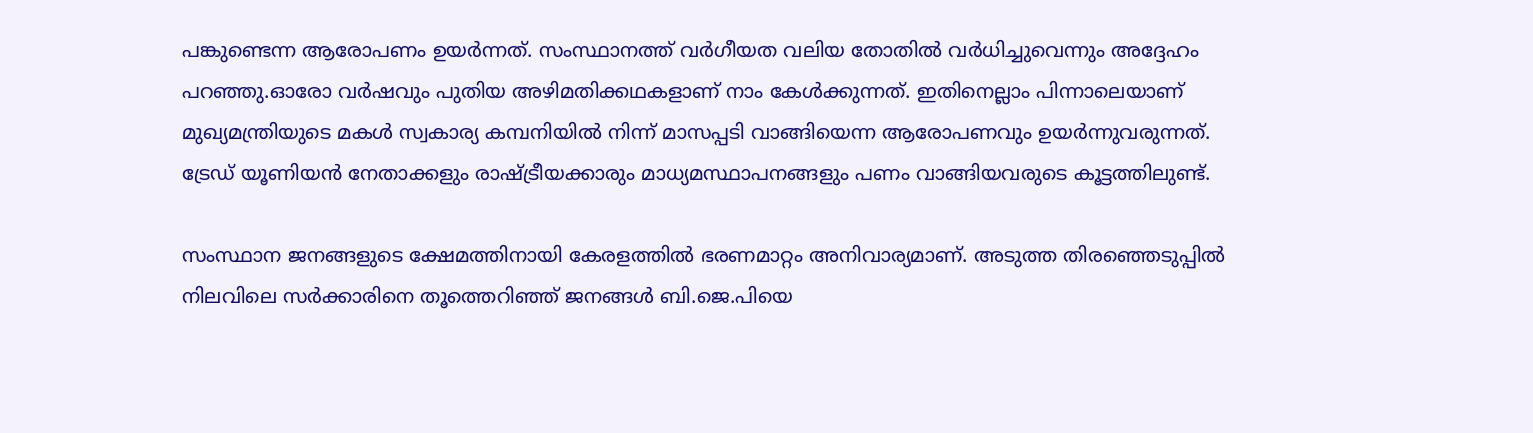പങ്കുണ്ടെന്ന ആരോപണം ഉയർന്നത്. സംസ്ഥാനത്ത് വർഗീയത വലിയ തോതിൽ വർധിച്ചുവെന്നും അദ്ദേഹം പറഞ്ഞു.ഓരോ വര്‍ഷവും പുതിയ അഴിമതിക്കഥകളാണ് നാം കേൾക്കുന്നത്. ഇതിനെല്ലാം പിന്നാലെയാണ് മുഖ്യമന്ത്രിയുടെ മകൾ സ്വകാര്യ കമ്പനിയിൽ നിന്ന് മാസപ്പടി വാങ്ങിയെന്ന ആരോപണവും ഉയർന്നുവരുന്നത്. ട്രേഡ് യൂണിയൻ നേതാക്കളും രാഷ്ട്രീയക്കാരും മാധ്യമസ്ഥാപനങ്ങളും പണം വാങ്ങിയവരുടെ കൂട്ടത്തിലുണ്ട്.

സംസ്ഥാന ജനങ്ങളുടെ ക്ഷേമത്തിനായി കേരളത്തിൽ ഭരണമാറ്റം അനിവാര്യമാണ്. അടുത്ത തിരഞ്ഞെടുപ്പിൽ നിലവിലെ സർക്കാരിനെ തൂത്തെറിഞ്ഞ് ജനങ്ങൾ ബി.ജെ.പിയെ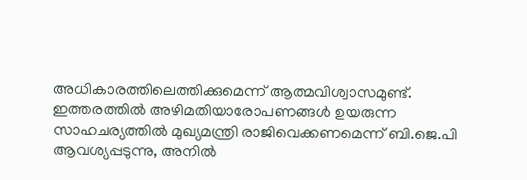അധികാരത്തിലെത്തിക്കുമെന്ന് ആത്മവിശ്വാസമുണ്ട്. ഇത്തരത്തിൽ അഴിമതിയാരോപണങ്ങൾ ഉയരുന്ന സാഹചര്യത്തിൽ മുഖ്യമന്ത്രി രാജിവെക്കണമെന്ന് ബി.ജെ.പി ആവശ്യപ്പടുന്നു, അനിൽ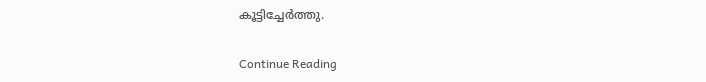കൂട്ടിച്ചേർത്തു.

Continue Reading